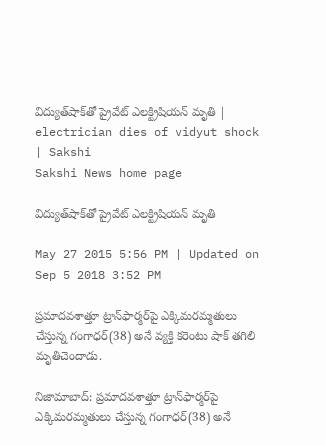విద్యుత్‌షాక్‌తో ప్రైవేట్ ఎలక్ట్రిషియన్ మృతి | electrician dies of vidyut shock | Sakshi
Sakshi News home page

విద్యుత్‌షాక్‌తో ప్రైవేట్ ఎలక్ట్రిషియన్ మృతి

May 27 2015 5:56 PM | Updated on Sep 5 2018 3:52 PM

ప్రమాదవశాత్తూ ట్రాన్‌ఫార్మర్‌పై ఎక్కిమరమ్మతులు చేస్తున్న గంగాధర్(38) అనే వ్యక్తి కరెంటు షాక్ తగిలి మృతిచెందాడు.

నిజామాబాద్: ప్రమాదవశాత్తూ ట్రాన్‌ఫార్మర్‌పై ఎక్కిమరమ్మతులు చేస్తున్న గంగాధర్(38) అనే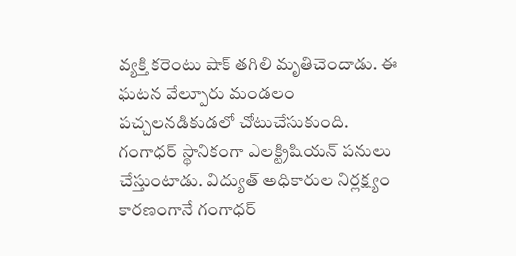వ్యక్తి కరెంటు షాక్ తగిలి మృతిచెందాడు. ఈ ఘటన వేల్పూరు మండలం పచ్చలనడికుడలో చోటుచేసుకుంది. గంగాధర్ స్థానికంగా ఎలక్ట్రిషియన్ పనులు చేస్తుంటాడు. విద్యుత్ అధికారుల నిర్లక్ష్యం కారణంగానే గంగాధర్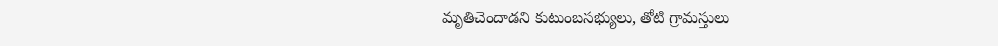మృతిచెందాడని కుటుంబసభ్యులు, తోటి గ్రామస్తులు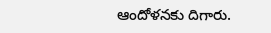ఆందోళనకు దిగారు.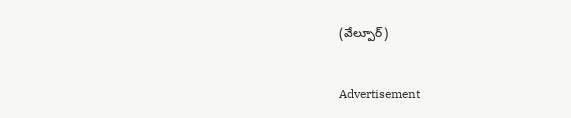(వేల్పూర్)


Advertisement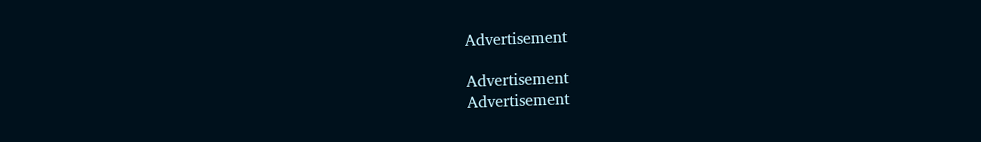Advertisement

Advertisement
Advertisement